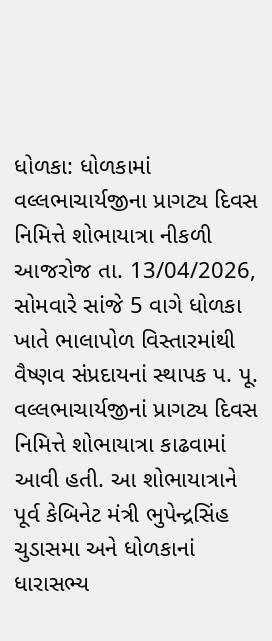ધોળકા: ધોળકામાં વલ્લભાચાર્યજીના પ્રાગટ્ય દિવસ નિમિત્તે શોભાયાત્રા નીકળી
આજરોજ તા. 13/04/2026, સોમવારે સાંજે 5 વાગે ધોળકા ખાતે ભાલાપોળ વિસ્તારમાંથી વૈષ્ણવ સંપ્રદાયનાં સ્થાપક પ. પૂ. વલ્લભાચાર્યજીનાં પ્રાગટ્ય દિવસ નિમિત્તે શોભાયાત્રા કાઢવામાં આવી હતી. આ શોભાયાત્રાને પૂર્વ કેબિનેટ મંત્રી ભુપેન્દ્રસિંહ ચુડાસમા અને ધોળકાનાં ધારાસભ્ય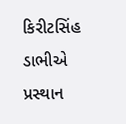કિરીટસિંહ ડાભીએ પ્રસ્થાન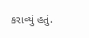કરાવ્યું હતું.